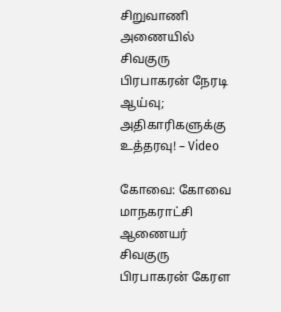சிறுவாணி அணையில் சிவகுரு பிரபாகரன் நேரடி ஆய்வு; அதிகாரிகளுக்கு உத்தரவு! – Video

கோவை: கோவை மாநகராட்சி ஆணையர் சிவகுரு பிரபாகரன் கேரள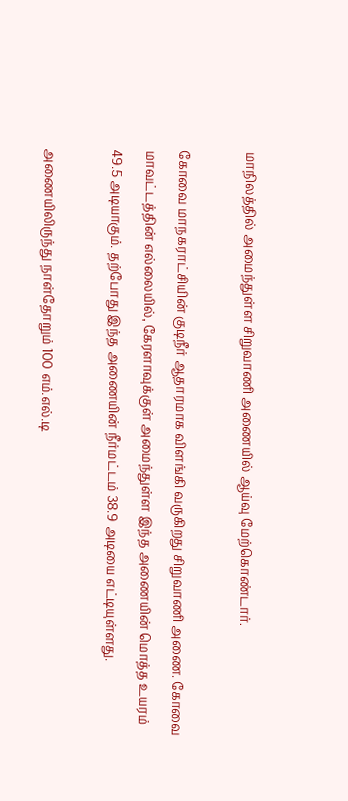மாநிலத்தில் அமைந்துள்ள சிறுவாணி அணையில் ஆய்வு மேற்கொண்டார்.

கோவை மாநகராட்சியின் குடிநீர் ஆதாரமாக விளங்கி வருகிறது சிறுவாணி அணை. கோவை மாவட்டத்தின் எல்லையில், கேரளாவுக்குள் அமைந்துள்ள இந்த அணையின் மொத்த உயரம் 49.5 அடியாகும். தற்போது இந்த அணையின் நீர்மட்டம் 38.9 அடியை எட்டியுள்ளது.

அணையிலிருந்து நாள்தோறும் 100 எம்.எல்.டி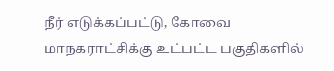நீர் எடுக்கப்பட்டு, கோவை மாநகராட்சிக்கு உட்பட்ட பகுதிகளில்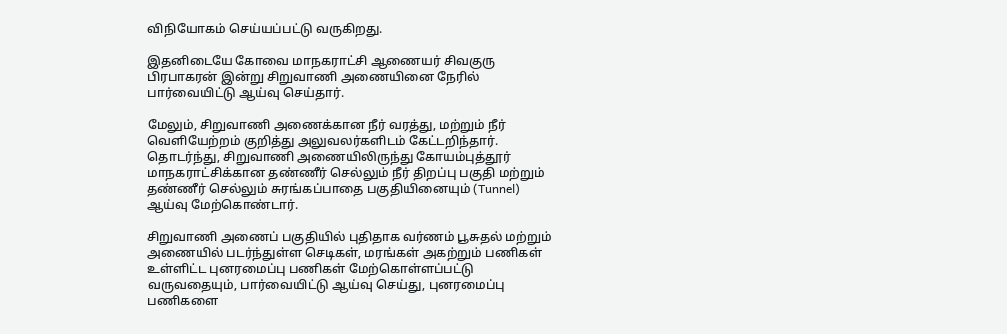விநியோகம் செய்யப்பட்டு வருகிறது.

இதனிடையே கோவை மாநகராட்சி ஆணையர் சிவகுரு பிரபாகரன் இன்று சிறுவாணி அணையினை நேரில் பார்வையிட்டு ஆய்வு செய்தார்.

மேலும், சிறுவாணி அணைக்கான நீர் வரத்து, மற்றும் நீர் வெளியேற்றம் குறித்து அலுவலர்களிடம் கேட்டறிந்தார். தொடர்ந்து, சிறுவாணி அணையிலிருந்து கோயம்புத்தூர் மாநகராட்சிக்கான தண்ணீர் செல்லும் நீர் திறப்பு பகுதி மற்றும் தண்ணீர் செல்லும் சுரங்கப்பாதை பகுதியினையும் (Tunnel) ஆய்வு மேற்கொண்டார்.

சிறுவாணி அணைப் பகுதியில் புதிதாக வர்ணம் பூசுதல் மற்றும் அணையில் படர்ந்துள்ள செடிகள், மரங்கள் அகற்றும் பணிகள் உள்ளிட்ட புனரமைப்பு பணிகள் மேற்கொள்ளப்பட்டு வருவதையும், பார்வையிட்டு ஆய்வு செய்து, புனரமைப்பு பணிகளை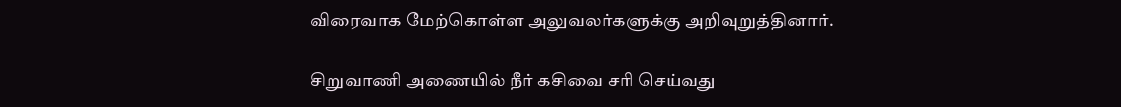விரைவாக மேற்கொள்ள அலுவலர்களுக்கு அறிவுறுத்தினார்.

சிறுவாணி அணையில் நீர் கசிவை சரி செய்வது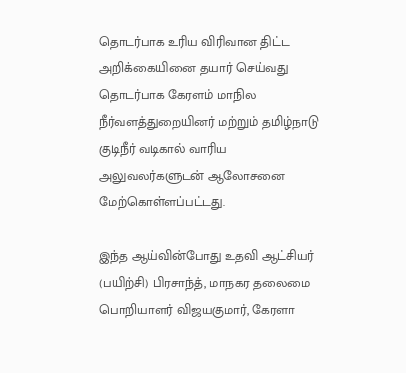தொடர்பாக உரிய விரிவான திட்ட அறிக்கையினை தயார் செய்வது தொடர்பாக கேரளம் மாநில நீர்வளத்துறையினர் மற்றும் தமிழ்நாடு குடிநீர் வடிகால் வாரிய அலுவலர்களுடன் ஆலோசனை மேற்கொள்ளப்பட்டது.

இந்த ஆய்வின்போது உதவி ஆட்சியர் (பயிற்சி) பிரசாந்த், மாநகர தலைமை பொறியாளர் விஜயகுமார், கேரளா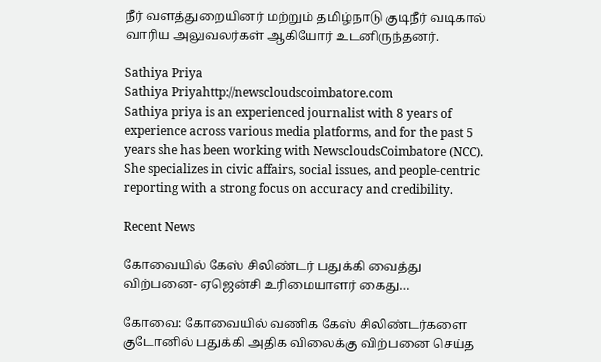நீர் வளத்துறையினர் மற்றும் தமிழ்நாடு குடிநீர் வடிகால் வாரிய அலுவலர்கள் ஆகியோர் உடனிருந்தனர்.

Sathiya Priya
Sathiya Priyahttp://newscloudscoimbatore.com
Sathiya priya is an experienced journalist with 8 years of experience across various media platforms, and for the past 5 years she has been working with NewscloudsCoimbatore (NCC). She specializes in civic affairs, social issues, and people-centric reporting with a strong focus on accuracy and credibility.

Recent News

கோவையில் கேஸ் சிலிண்டர் பதுக்கி வைத்து விற்பனை- ஏஜென்சி உரிமையாளர் கைது…

கோவை: கோவையில் வணிக கேஸ் சிலிண்டர்களை குடோனில் பதுக்கி அதிக விலைக்கு விற்பனை செய்த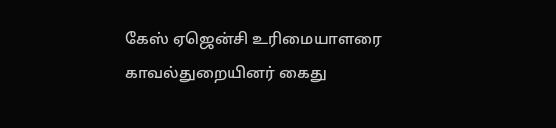கேஸ் ஏஜென்சி உரிமையாளரை காவல்துறையினர் கைது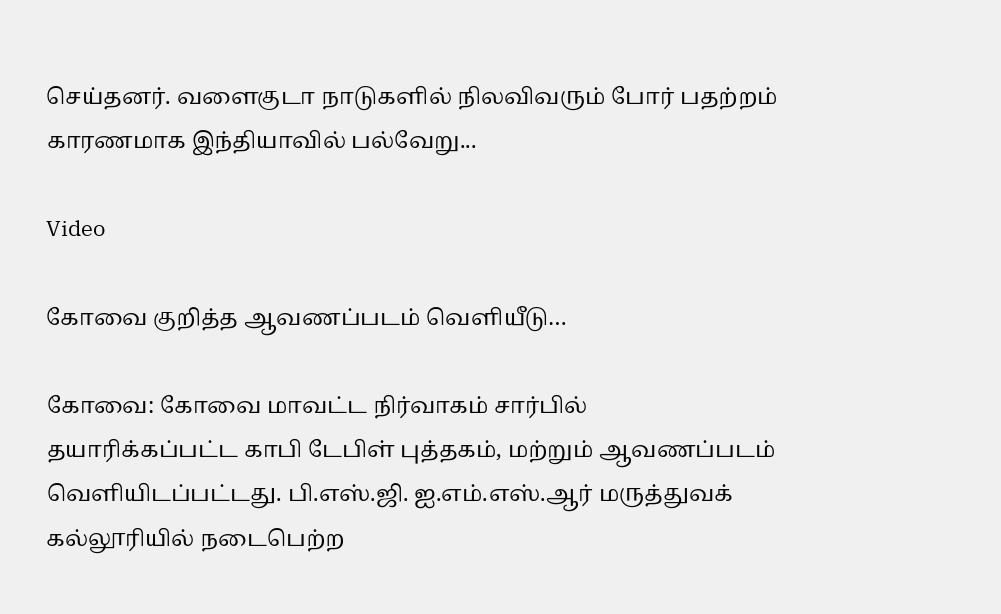செய்தனர். வளைகுடா நாடுகளில் நிலவிவரும் போர் பதற்றம் காரணமாக இந்தியாவில் பல்வேறு...

Video

கோவை குறித்த ஆவணப்படம் வெளியீடு…

கோவை: கோவை மாவட்ட நிர்வாகம் சார்பில் தயாரிக்கப்பட்ட காபி டேபிள் புத்தகம், மற்றும் ஆவணப்படம் வெளியிடப்பட்டது. பி.எஸ்.ஜி. ஐ.எம்.எஸ்.ஆர் மருத்துவக் கல்லூரியில் நடைபெற்ற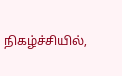நிகழ்ச்சியில்,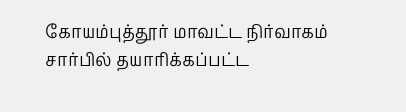கோயம்புத்தூர் மாவட்ட நிர்வாகம் சார்பில் தயாரிக்கப்பட்ட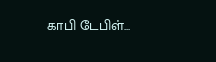காபி டேபிள்...